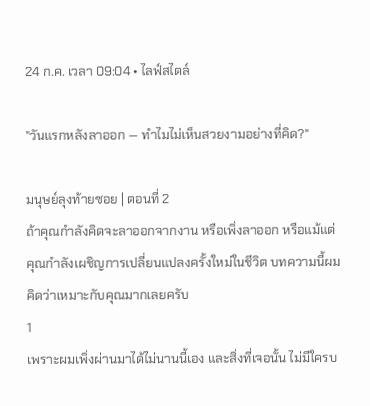24 ก.ค. เวลา 09:04 • ไลฟ์สไตล์

"วันแรกหลังลาออก — ทำไมไม่เห็นสวยงามอย่างที่คิด?"

มนุษย์ลุงท้ายซอย | ตอนที่ 2
ถ้าคุณกำลังคิดจะลาออกจากงาน หรือเพิ่งลาออก หรือแม้แต่คุณกำลังเผชิญการเปลี่ยนแปลงครั้งใหม่ในชีวิต บทความนี้ผมคิดว่าเหมาะกับคุณมากเลยครับ
1
เพราะผมเพิ่งผ่านมาได้ไม่นานนี้เอง และสิ่งที่เจอนั้น ไม่มีใครบ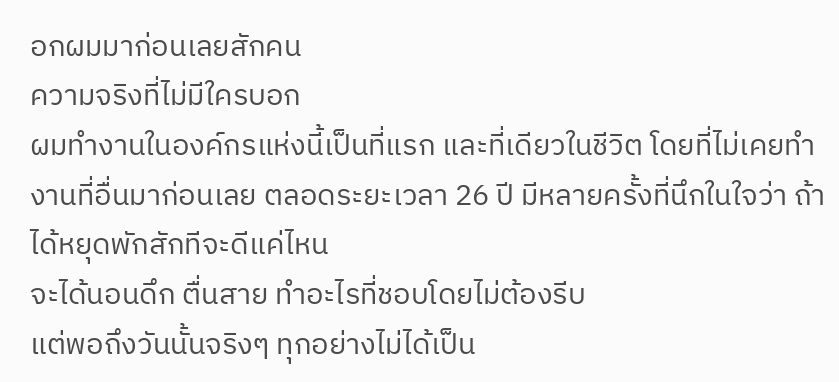อกผมมาก่อนเลยสักคน
ความจริงที่ไม่มีใครบอก
ผมทำงานในองค์กรแห่งนี้เป็นที่แรก และที่เดียวในชีวิต โดยที่ไม่เคยทำงานที่อื่นมาก่อนเลย ตลอดระยะเวลา 26 ปี มีหลายครั้งที่นึกในใจว่า ถ้าได้หยุดพักสักทีจะดีแค่ไหน
จะได้นอนดึก ตื่นสาย ทำอะไรที่ชอบโดยไม่ต้องรีบ
แต่พอถึงวันนั้นจริงๆ ทุกอย่างไม่ได้เป็น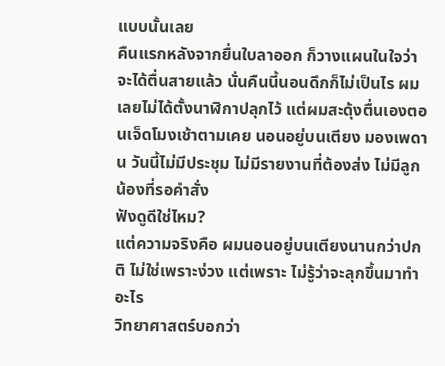แบบนั้นเลย
คืนแรกหลังจากยื่นใบลาออก ก็วางแผนในใจว่าจะได้ตื่นสายแล้ว นั่นคืนนี้นอนดึกก็ไม่เป็นไร ผมเลยไม่ได้ตั้งนาฬิกาปลุกไว้ แต่ผมสะดุ้งตื่นเองตอนเจ็ดโมงเช้าตามเคย นอนอยู่บนเตียง มองเพดาน วันนี้ไม่มีประชุม ไม่มีรายงานที่ต้องส่ง ไม่มีลูกน้องที่รอคำสั่ง
ฟังดูดีใช่ไหม?
แต่ความจริงคือ ผมนอนอยู่บนเตียงนานกว่าปกติ ไม่ใช่เพราะง่วง แต่เพราะ ไม่รู้ว่าจะลุกขึ้นมาทำอะไร
วิทยาศาสตร์บอกว่า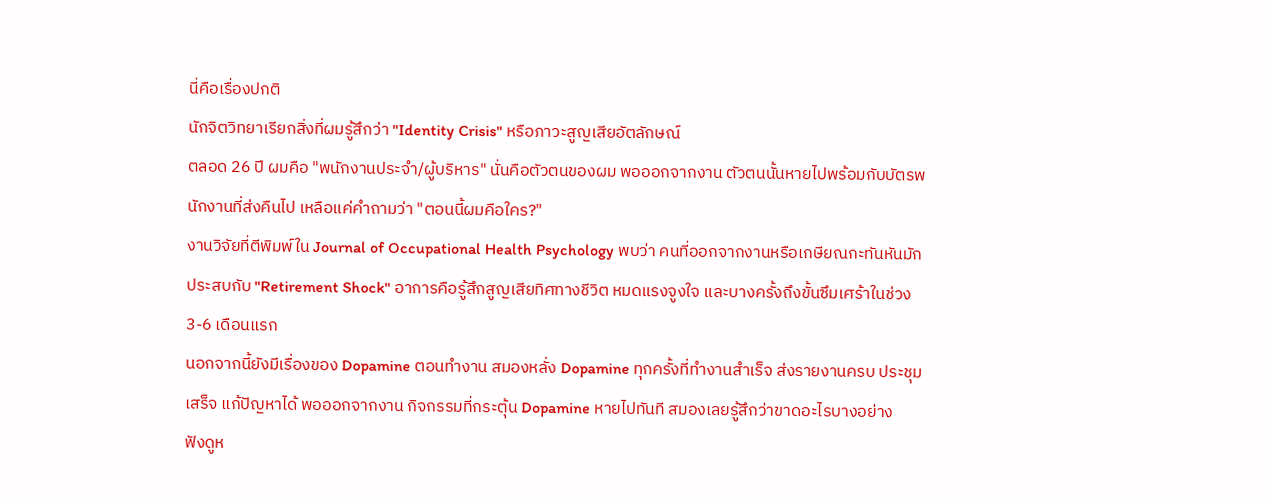นี่คือเรื่องปกติ
นักจิตวิทยาเรียกสิ่งที่ผมรู้สึกว่า "Identity Crisis" หรือภาวะสูญเสียอัตลักษณ์
ตลอด 26 ปี ผมคือ "พนักงานประจำ/ผู้บริหาร" นั่นคือตัวตนของผม พอออกจากงาน ตัวตนนั้นหายไปพร้อมกับบัตรพนักงานที่ส่งคืนไป เหลือแค่คำถามว่า "ตอนนี้ผมคือใคร?"
งานวิจัยที่ตีพิมพ์ใน Journal of Occupational Health Psychology พบว่า คนที่ออกจากงานหรือเกษียณกะทันหันมักประสบกับ "Retirement Shock" อาการคือรู้สึกสูญเสียทิศทางชีวิต หมดแรงจูงใจ และบางครั้งถึงขั้นซึมเศร้าในช่วง 3-6 เดือนแรก
นอกจากนี้ยังมีเรื่องของ Dopamine ตอนทำงาน สมองหลั่ง Dopamine ทุกครั้งที่ทำงานสำเร็จ ส่งรายงานครบ ประชุมเสร็จ แก้ปัญหาได้ พอออกจากงาน กิจกรรมที่กระตุ้น Dopamine หายไปทันที สมองเลยรู้สึกว่าขาดอะไรบางอย่าง
ฟังดูห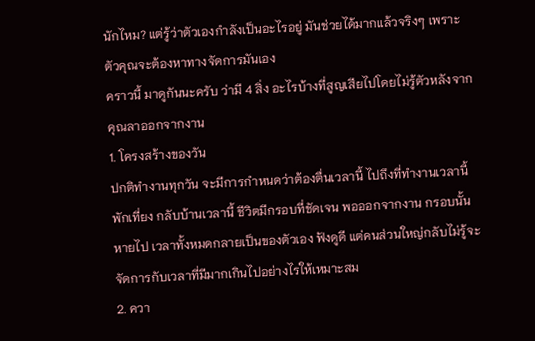นักไหม? แต่รู้ว่าตัวเองกำลังเป็นอะไรอยู่ มันช่วยได้มากแล้วจริงๆ เพราะตัวคุณจะต้องหาทางจัดการมันเอง
คราวนี้ มาดูกันนะครับ ว่ามี 4 สิ่ง อะไรบ้างที่สูญเสียไปโดยไม่รู้ตัวหลังจากคุณลาออกจากงาน
1. โครงสร้างของวัน
ปกติทำงานทุกวัน จะมีการกำหนดว่าต้องตื่นเวลานี้ ไปถึงที่ทำงานเวลานี้ พักเที่ยง กลับบ้านเวลานี้ ชีวิตมีกรอบที่ชัดเจน พอออกจากงาน กรอบนั้นหายไป เวลาทั้งหมดกลายเป็นของตัวเอง ฟังดูดี แต่คนส่วนใหญ่กลับไม่รู้จะจัดการกับเวลาที่มีมากเกินไปอย่างไรให้เหมาะสม
2. ควา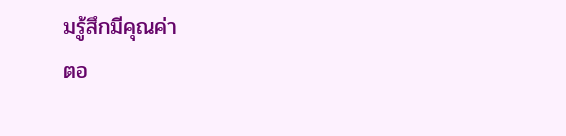มรู้สึกมีคุณค่า
ตอ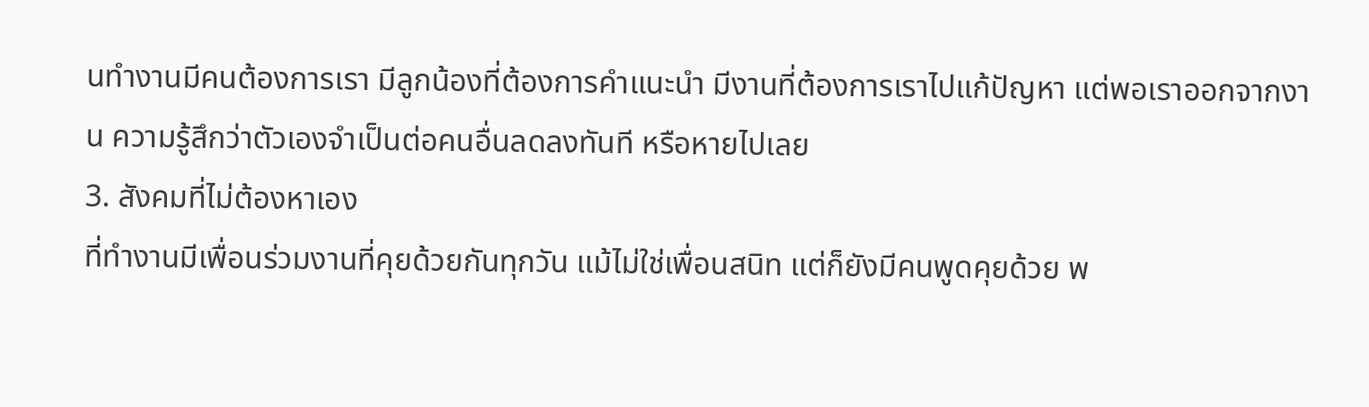นทำงานมีคนต้องการเรา มีลูกน้องที่ต้องการคำแนะนำ มีงานที่ต้องการเราไปแก้ปัญหา แต่พอเราออกจากงาน ความรู้สึกว่าตัวเองจำเป็นต่อคนอื่นลดลงทันที หรือหายไปเลย
3. สังคมที่ไม่ต้องหาเอง
ที่ทำงานมีเพื่อนร่วมงานที่คุยด้วยกันทุกวัน แม้ไม่ใช่เพื่อนสนิท แต่ก็ยังมีคนพูดคุยด้วย พ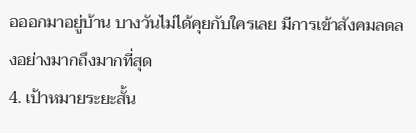อออกมาอยู่บ้าน บางวันไม่ได้คุยกับใครเลย มีการเข้าสังคมลดลงอย่างมากถึงมากที่สุด
4. เป้าหมายระยะสั้น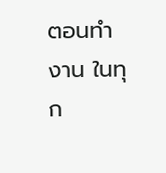ตอนทำงาน ในทุก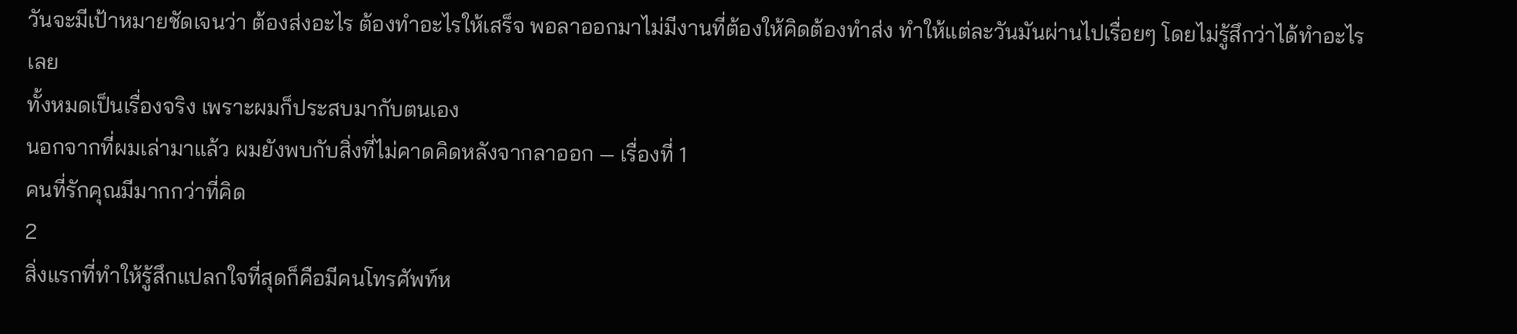วันจะมีเป้าหมายชัดเจนว่า ต้องส่งอะไร ต้องทำอะไรให้เสร็จ พอลาออกมาไม่มีงานที่ต้องให้คิดต้องทำส่ง ทำให้แต่ละวันมันผ่านไปเรื่อยๆ โดยไม่รู้สึกว่าได้ทำอะไรเลย
ทั้งหมดเป็นเรื่องจริง เพราะผมก็ประสบมากับตนเอง
นอกจากที่ผมเล่ามาแล้ว ผมยังพบกับสิ่งที่ไม่คาดคิดหลังจากลาออก — เรื่องที่ 1
คนที่รักคุณมีมากกว่าที่คิด
2
สิ่งแรกที่ทำให้รู้สึกแปลกใจที่สุดก็คือมีคนโทรศัพท์ห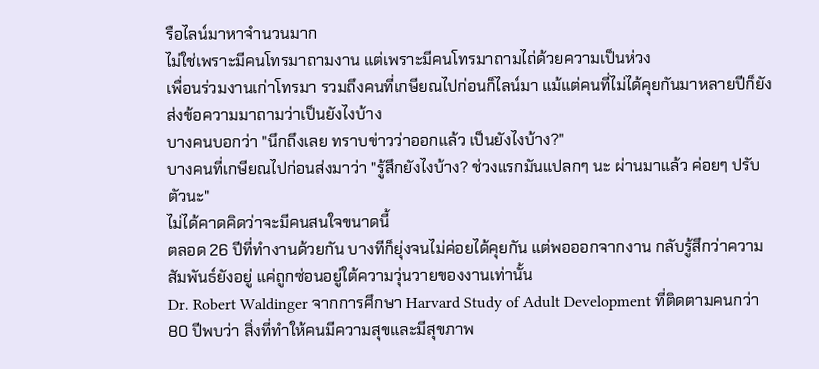รือไลน์มาหาจำนวนมาก
ไม่ใช่เพราะมีคนโทรมาถามงาน แต่เพราะมีคนโทรมาถามไถ่ด้วยความเป็นห่วง
เพื่อนร่วมงานเก่าโทรมา รวมถึงคนที่เกษียณไปก่อนก็ไลน์มา แม้แต่คนที่ไม่ได้คุยกันมาหลายปีก็ยังส่งข้อความมาถามว่าเป็นยังไงบ้าง
บางคนบอกว่า "นึกถึงเลย ทราบข่าวว่าออกแล้ว เป็นยังไงบ้าง?"
บางคนที่เกษียณไปก่อนส่งมาว่า "รู้สึกยังไงบ้าง? ช่วงแรกมันแปลกๆ นะ ผ่านมาแล้ว ค่อยๆ ปรับตัวนะ"
ไม่ได้คาดคิดว่าจะมีคนสนใจขนาดนี้
ตลอด 26 ปีที่ทำงานด้วยกัน บางทีก็ยุ่งจนไม่ค่อยได้คุยกัน แต่พอออกจากงาน กลับรู้สึกว่าความสัมพันธ์ยังอยู่ แค่ถูกซ่อนอยู่ใต้ความวุ่นวายของงานเท่านั้น
Dr. Robert Waldinger จากการศึกษา Harvard Study of Adult Development ที่ติดตามคนกว่า 80 ปีพบว่า สิ่งที่ทำให้คนมีความสุขและมีสุขภาพ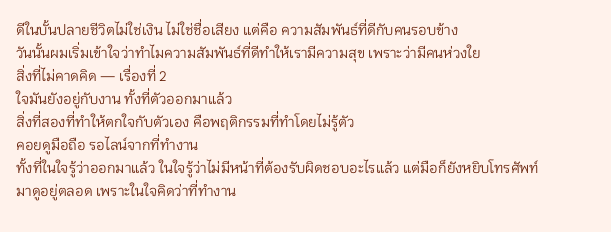ดีในบั้นปลายชีวิตไม่ใช่เงิน ไม่ใช่ชื่อเสียง แต่คือ ความสัมพันธ์ที่ดีกับคนรอบข้าง
วันนั้นผมเริ่มเข้าใจว่าทำไมความสัมพันธ์ที่ดีทำให้เรามีความสุข เพราะว่ามีคนห่วงใย
สิ่งที่ไม่คาดคิด — เรื่องที่ 2
ใจมันยังอยู่กับงาน ทั้งที่ตัวออกมาแล้ว
สิ่งที่สองที่ทำให้ตกใจกับตัวเอง คือพฤติกรรมที่ทำโดยไม่รู้ตัว
คอยดูมือถือ รอไลน์จากที่ทำงาน
ทั้งที่ในใจรู้ว่าออกมาแล้ว ในใจรู้ว่าไม่มีหน้าที่ต้องรับผิดชอบอะไรแล้ว แต่มือก็ยังหยิบโทรศัพท์มาดูอยู่ตลอด เพราะในใจคิดว่าที่ทำงาน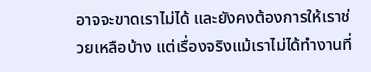อาจจะขาดเราไม่ได้ และยังคงต้องการให้เราช่วยเหลือบ้าง แต่เรื่องจริงแม้เราไม่ได้ทำงานที่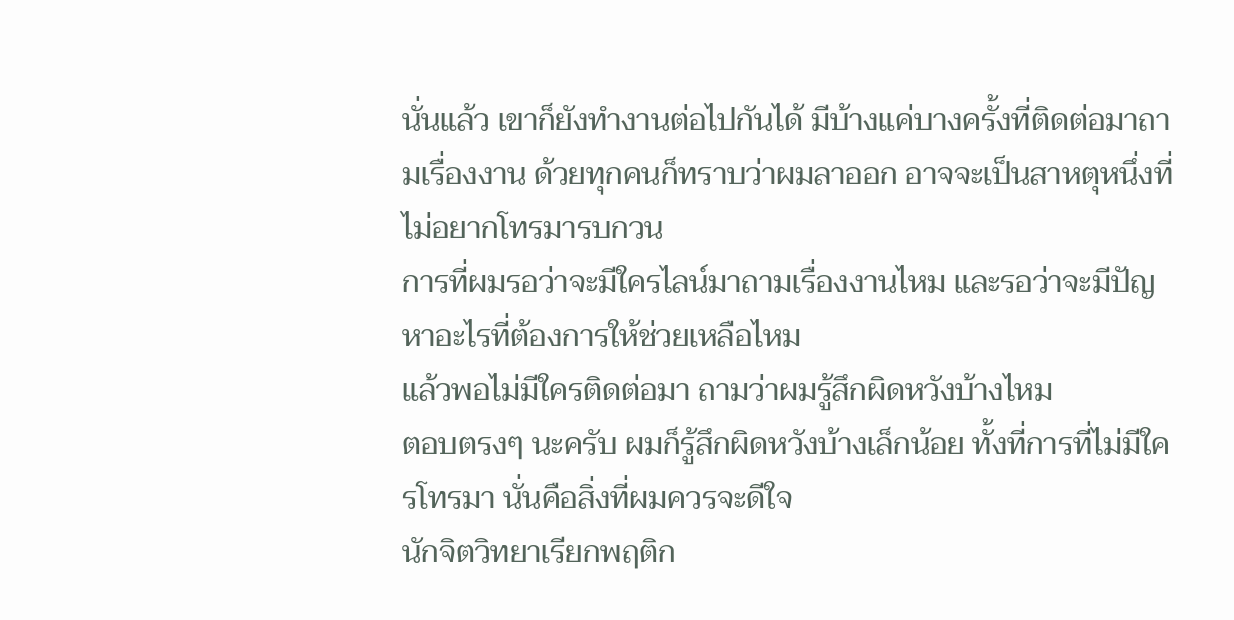นั่นแล้ว เขาก็ยังทำงานต่อไปกันได้ มีบ้างแค่บางครั้งที่ติดต่อมาถามเรื่องงาน ด้วยทุกคนก็ทราบว่าผมลาออก อาจจะเป็นสาหตุหนึ่งที่ไม่อยากโทรมารบกวน
การที่ผมรอว่าจะมีใครไลน์มาถามเรื่องงานไหม และรอว่าจะมีปัญหาอะไรที่ต้องการให้ช่วยเหลือไหม
แล้วพอไม่มีใครติดต่อมา ถามว่าผมรู้สึกผิดหวังบ้างไหม
ตอบตรงๆ นะครับ ผมก็รู้สึกผิดหวังบ้างเล็กน้อย ทั้งที่การที่ไม่มีใครโทรมา นั่นคือสิ่งที่ผมควรจะดีใจ
นักจิตวิทยาเรียกพฤติก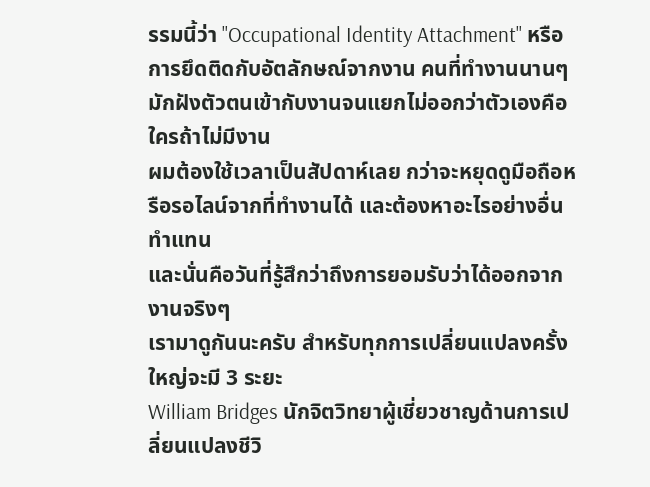รรมนี้ว่า "Occupational Identity Attachment" หรือการยึดติดกับอัตลักษณ์จากงาน คนที่ทำงานนานๆ มักฝังตัวตนเข้ากับงานจนแยกไม่ออกว่าตัวเองคือใครถ้าไม่มีงาน
ผมต้องใช้เวลาเป็นสัปดาห์เลย กว่าจะหยุดดูมือถือหรือรอไลน์จากที่ทำงานได้ และต้องหาอะไรอย่างอื่นทำแทน
และนั่นคือวันที่รู้สึกว่าถึงการยอมรับว่าได้ออกจากงานจริงๆ
เรามาดูกันนะครับ สำหรับทุกการเปลี่ยนแปลงครั้งใหญ่จะมี 3 ระยะ
William Bridges นักจิตวิทยาผู้เชี่ยวชาญด้านการเปลี่ยนแปลงชีวิ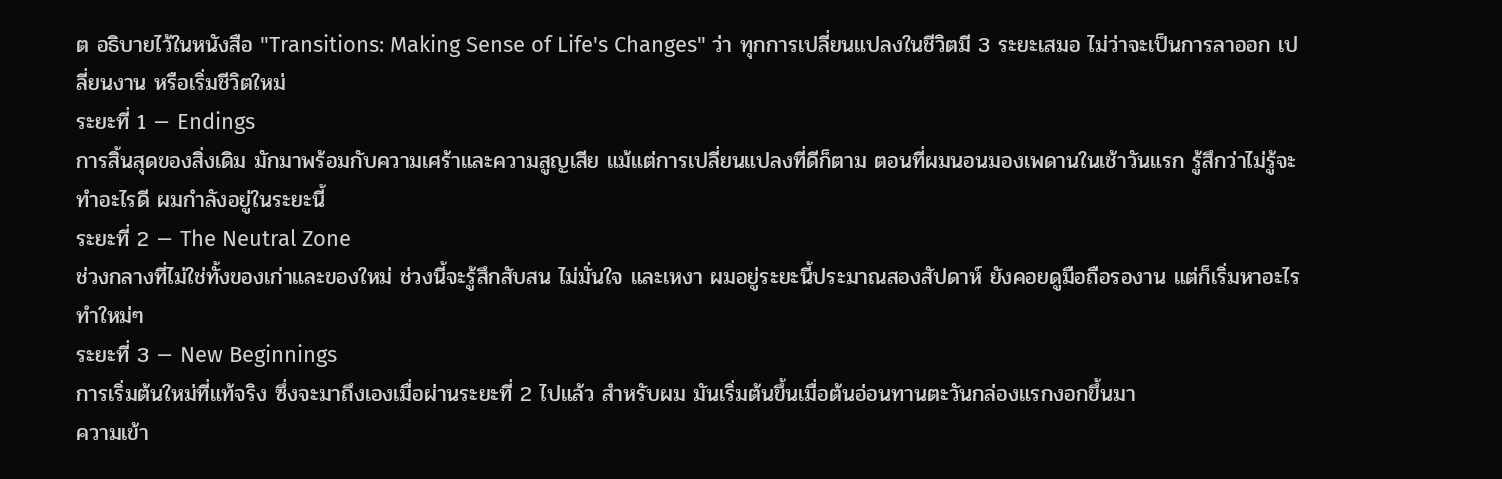ต อธิบายไว้ในหนังสือ "Transitions: Making Sense of Life's Changes" ว่า ทุกการเปลี่ยนแปลงในชีวิตมี 3 ระยะเสมอ ไม่ว่าจะเป็นการลาออก เปลี่ยนงาน หรือเริ่มชีวิตใหม่
ระยะที่ 1 — Endings
การสิ้นสุดของสิ่งเดิม มักมาพร้อมกับความเศร้าและความสูญเสีย แม้แต่การเปลี่ยนแปลงที่ดีก็ตาม ตอนที่ผมนอนมองเพดานในเช้าวันแรก รู้สึกว่าไม่รู้จะทำอะไรดี ผมกำลังอยู่ในระยะนี้
ระยะที่ 2 — The Neutral Zone
ช่วงกลางที่ไม่ใช่ทั้งของเก่าและของใหม่ ช่วงนี้จะรู้สึกสับสน ไม่มั่นใจ และเหงา ผมอยู่ระยะนี้ประมาณสองสัปดาห์ ยังคอยดูมือถือรองาน แต่ก็เริ่มหาอะไรทำใหม่ๆ
ระยะที่ 3 — New Beginnings
การเริ่มต้นใหม่ที่แท้จริง ซึ่งจะมาถึงเองเมื่อผ่านระยะที่ 2 ไปแล้ว สำหรับผม มันเริ่มต้นขึ้นเมื่อต้นอ่อนทานตะวันกล่องแรกงอกขึ้นมา
ความเข้า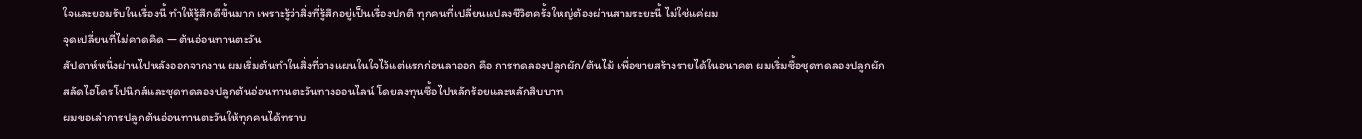ใจและยอมรับในเรื่องนี้ ทำให้รู้สึกดีขึ้นมาก เพราะรู้ว่าสิ่งที่รู้สึกอยู่เป็นเรื่องปกติ ทุกคนที่เปลี่ยนแปลงชีวิตครั้งใหญ่ต้องผ่านสามระยะนี้ ไม่ใช่แค่ผม
จุดเปลี่ยนที่ไม่คาดคิด — ต้นอ่อนทานตะวัน
สัปดาห์หนึ่งผ่านไปหลังออกจากงาน ผมเริ่มต้นทำในสิ่งที่วางแผนในใจไว้แต่แรกก่อนลาออก คือ การทดลองปลูกผัก/ต้นไม้ เพื่อขายสร้างรายได้ในอนาคต ผมเริ่มซื้อชุดทดลองปลูกผักสลัดไฮโดรโปนิกส์และชุดทดลองปลูกต้นอ่อนทานตะวันทางออนไลน์ โดยลงทุนซื้อไปหลักร้อยและหลักสิบบาท
ผมขอเล่าการปลูกต้นอ่อนทานตะวันให้ทุกคนได้ทราบ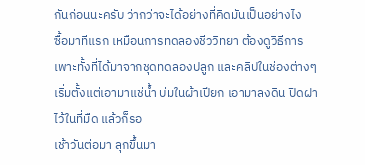กันก่อนนะครับ ว่ากว่าจะได้อย่างที่คิดมันเป็นอย่างไง
ซื้อมาทีแรก เหมือนการทดลองชีววิทยา ต้องดูวิธีการเพาะทั้งที่ได้มาจากชุดทดลองปลูก และคลิปในช่องต่างๆ เริ่มตั้งแต่เอามาแช่น้ำ บ่มในผ้าเปียก เอามาลงดิน ปิดฝาไว้ในที่มืด แล้วก็รอ
เช้าวันต่อมา ลุกขึ้นมา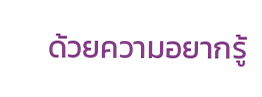ด้วยความอยากรู้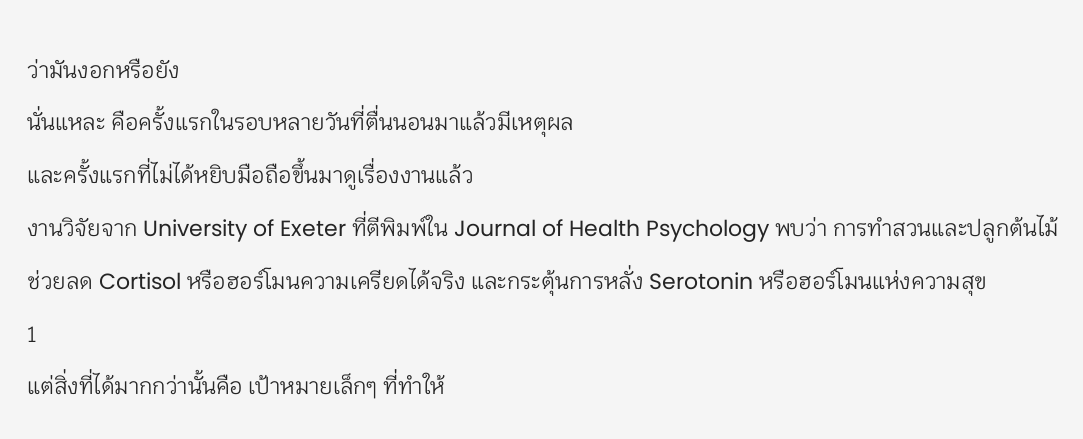ว่ามันงอกหรือยัง
นั่นแหละ คือครั้งแรกในรอบหลายวันที่ตื่นนอนมาแล้วมีเหตุผล
และครั้งแรกที่ไม่ได้หยิบมือถือขึ้นมาดูเรื่องงานแล้ว
งานวิจัยจาก University of Exeter ที่ตีพิมพ์ใน Journal of Health Psychology พบว่า การทำสวนและปลูกต้นไม้ช่วยลด Cortisol หรือฮอร์โมนความเครียดได้จริง และกระตุ้นการหลั่ง Serotonin หรือฮอร์โมนแห่งความสุข
1
แต่สิ่งที่ได้มากกว่านั้นคือ เป้าหมายเล็กๆ ที่ทำให้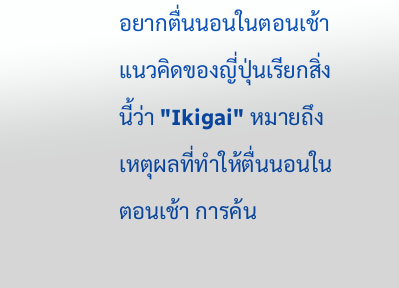อยากตื่นนอนในตอนเช้า
แนวคิดของญี่ปุ่นเรียกสิ่งนี้ว่า "Ikigai" หมายถึงเหตุผลที่ทำให้ตื่นนอนในตอนเช้า การค้น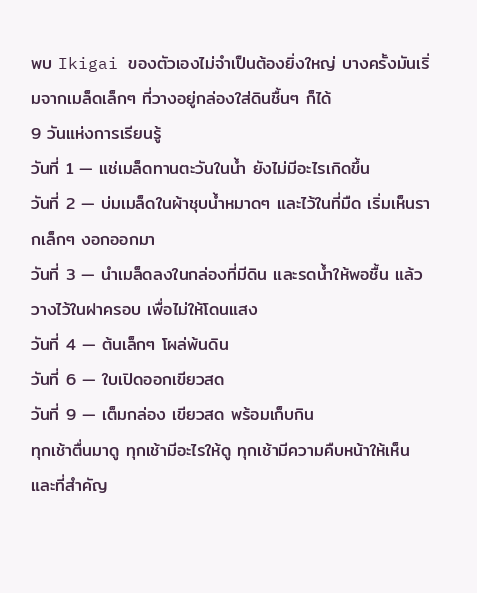พบ Ikigai ของตัวเองไม่จำเป็นต้องยิ่งใหญ่ บางครั้งมันเริ่มจากเมล็ดเล็กๆ ที่วางอยู่กล่องใส่ดินชื้นๆ ก็ได้
9 วันแห่งการเรียนรู้
วันที่ 1 — แช่เมล็ดทานตะวันในน้ำ ยังไม่มีอะไรเกิดขึ้น
วันที่ 2 — บ่มเมล็ดในผ้าชุบน้ำหมาดๆ และไว้ในที่มืด เริ่มเห็นรากเล็กๆ งอกออกมา
วันที่ 3 — นำเมล็ดลงในกล่องที่มีดิน และรดน้ำให้พอชื้น แล้ววางไว้ในฝาครอบ เพื่อไม่ให้โดนแสง
วันที่ 4 — ต้นเล็กๆ โผล่พ้นดิน
วันที่ 6 — ใบเปิดออกเขียวสด
วันที่ 9 — เต็มกล่อง เขียวสด พร้อมเก็บกิน
ทุกเช้าตื่นมาดู ทุกเช้ามีอะไรให้ดู ทุกเช้ามีความคืบหน้าให้เห็น
และที่สำคัญ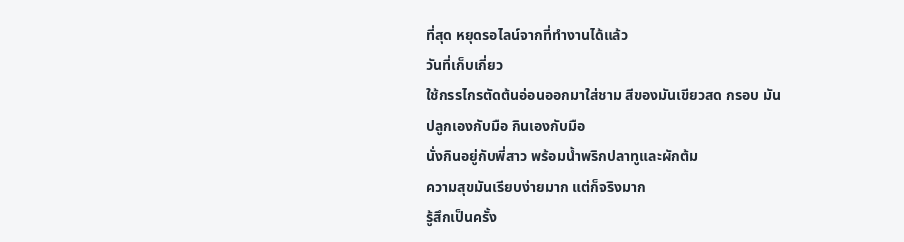ที่สุด หยุดรอไลน์จากที่ทำงานได้แล้ว
วันที่เก็บเกี่ยว
ใช้กรรไกรตัดต้นอ่อนออกมาใส่ชาม สีของมันเขียวสด กรอบ มัน
ปลูกเองกับมือ กินเองกับมือ
นั่งกินอยู่กับพี่สาว พร้อมน้ำพริกปลาทูและผักต้ม
ความสุขมันเรียบง่ายมาก แต่ก็จริงมาก
รู้สึกเป็นครั้ง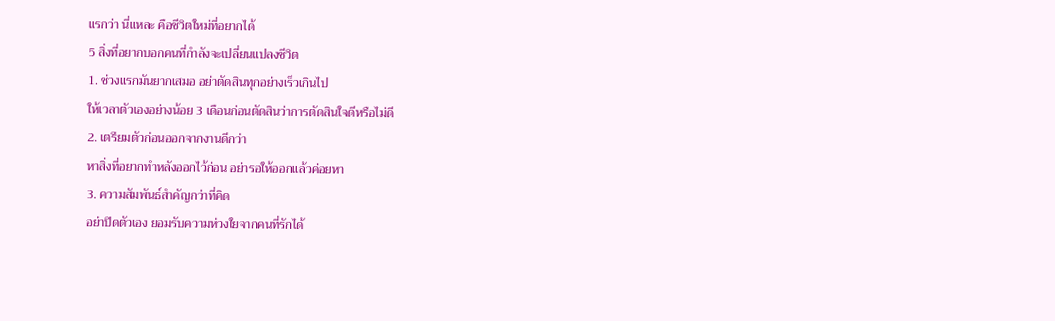แรกว่า นี่แหละ คือชีวิตใหม่ที่อยากได้
5 สิ่งที่อยากบอกคนที่กำลังจะเปลี่ยนแปลงชีวิต
1. ช่วงแรกมันยากเสมอ อย่าตัดสินทุกอย่างเร็วเกินไป
ให้เวลาตัวเองอย่างน้อย 3 เดือนก่อนตัดสินว่าการตัดสินใจดีหรือไม่ดี
2. เตรียมตัวก่อนออกจากงานดีกว่า
หาสิ่งที่อยากทำหลังออกไว้ก่อน อย่ารอให้ออกแล้วค่อยหา
3. ความสัมพันธ์สำคัญกว่าที่คิด
อย่าปิดตัวเอง ยอมรับความห่วงใยจากคนที่รักได้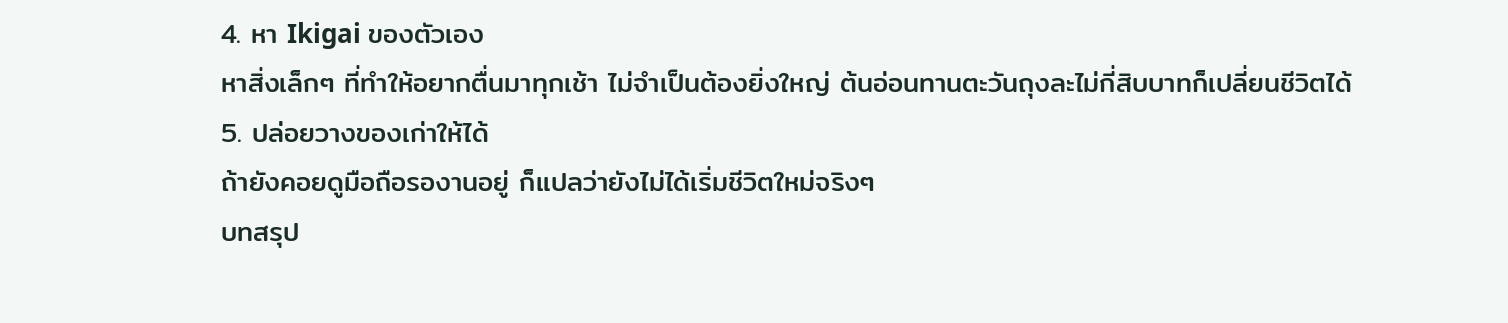4. หา Ikigai ของตัวเอง
หาสิ่งเล็กๆ ที่ทำให้อยากตื่นมาทุกเช้า ไม่จำเป็นต้องยิ่งใหญ่ ต้นอ่อนทานตะวันถุงละไม่กี่สิบบาทก็เปลี่ยนชีวิตได้
5. ปล่อยวางของเก่าให้ได้
ถ้ายังคอยดูมือถือรองานอยู่ ก็แปลว่ายังไม่ได้เริ่มชีวิตใหม่จริงๆ
บทสรุป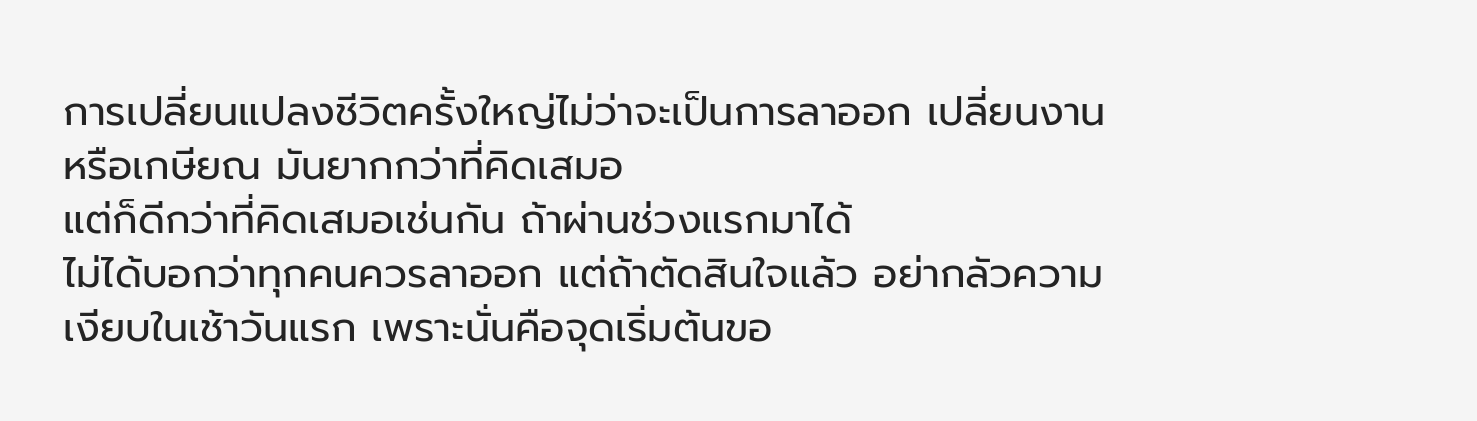การเปลี่ยนแปลงชีวิตครั้งใหญ่ไม่ว่าจะเป็นการลาออก เปลี่ยนงาน หรือเกษียณ มันยากกว่าที่คิดเสมอ
แต่ก็ดีกว่าที่คิดเสมอเช่นกัน ถ้าผ่านช่วงแรกมาได้
ไม่ได้บอกว่าทุกคนควรลาออก แต่ถ้าตัดสินใจแล้ว อย่ากลัวความเงียบในเช้าวันแรก เพราะนั่นคือจุดเริ่มต้นขอ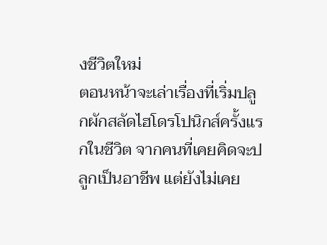งชีวิตใหม่
ตอนหน้าจะเล่าเรื่องที่เริ่มปลูกผักสลัดไฮโดรโปนิกส์ครั้งแรกในชีวิต จากคนที่เคยคิดจะปลูกเป็นอาชีพ แต่ยังไม่เคย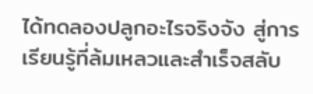ได้ทดลองปลูกอะไรจริงจัง สู่การเรียนรู้ที่ล้มเหลวและสำเร็จสลับ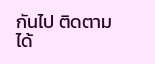กันไป ติดตามได้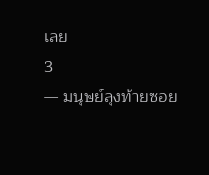เลย
3
— มนุษย์ลุงท้ายซอย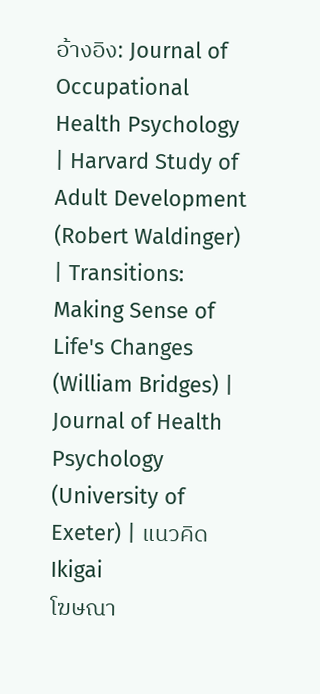อ้างอิง: Journal of Occupational Health Psychology | Harvard Study of Adult Development (Robert Waldinger) | Transitions: Making Sense of Life's Changes (William Bridges) | Journal of Health Psychology (University of Exeter) | แนวคิด Ikigai
โฆษณา